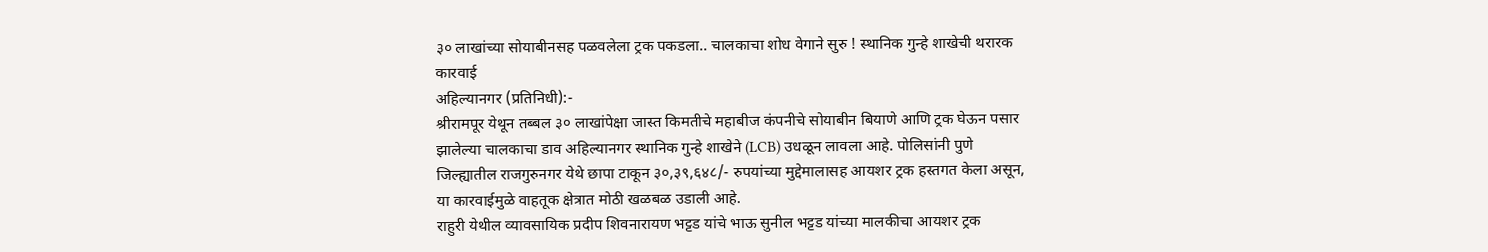३० लाखांच्या सोयाबीनसह पळवलेला ट्रक पकडला.. चालकाचा शोध वेगाने सुरु ! स्थानिक गुन्हे शाखेची थरारक कारवाई
अहिल्यानगर (प्रतिनिधी):-
श्रीरामपूर येथून तब्बल ३० लाखांपेक्षा जास्त किमतीचे महाबीज कंपनीचे सोयाबीन बियाणे आणि ट्रक घेऊन पसार झालेल्या चालकाचा डाव अहिल्यानगर स्थानिक गुन्हे शाखेने (LCB) उधळून लावला आहे. पोलिसांनी पुणे जिल्ह्यातील राजगुरुनगर येथे छापा टाकून ३०,३९,६४८/- रुपयांच्या मुद्देमालासह आयशर ट्रक हस्तगत केला असून, या कारवाईमुळे वाहतूक क्षेत्रात मोठी खळबळ उडाली आहे.
राहुरी येथील व्यावसायिक प्रदीप शिवनारायण भट्टड यांचे भाऊ सुनील भट्टड यांच्या मालकीचा आयशर ट्रक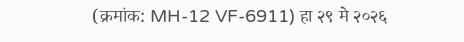(क्रमांक: MH-12 VF-6911) हा २९ मे २०२६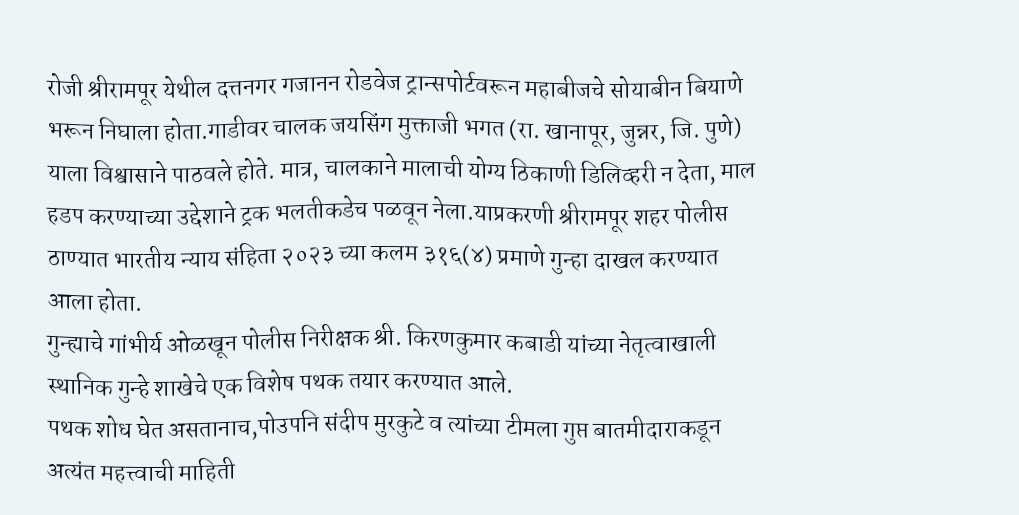रोजी श्रीरामपूर येथील दत्तनगर गजानन रोडवेज ट्रान्सपोर्टवरून महाबीजचे सोयाबीन बियाणे भरून निघाला होता.गाडीवर चालक जयसिंग मुक्ताजी भगत (रा. खानापूर, जुन्नर, जि. पुणे) याला विश्वासाने पाठवले होते. मात्र, चालकाने मालाची योग्य ठिकाणी डिलिव्हरी न देता, माल हडप करण्याच्या उद्देशाने ट्रक भलतीकडेच पळवून नेला.याप्रकरणी श्रीरामपूर शहर पोलीस ठाण्यात भारतीय न्याय संहिता २०२३ च्या कलम ३१६(४) प्रमाणे गुन्हा दाखल करण्यात आला होता.
गुन्ह्याचे गांभीर्य ओळखून पोलीस निरीक्षक श्री. किरणकुमार कबाडी यांच्या नेतृत्वाखाली स्थानिक गुन्हे शाखेचे एक विशेष पथक तयार करण्यात आले.
पथक शोध घेत असतानाच,पोउपनि संदीप मुरकुटे व त्यांच्या टीमला गुप्त बातमीदाराकडून अत्यंत महत्त्वाची माहिती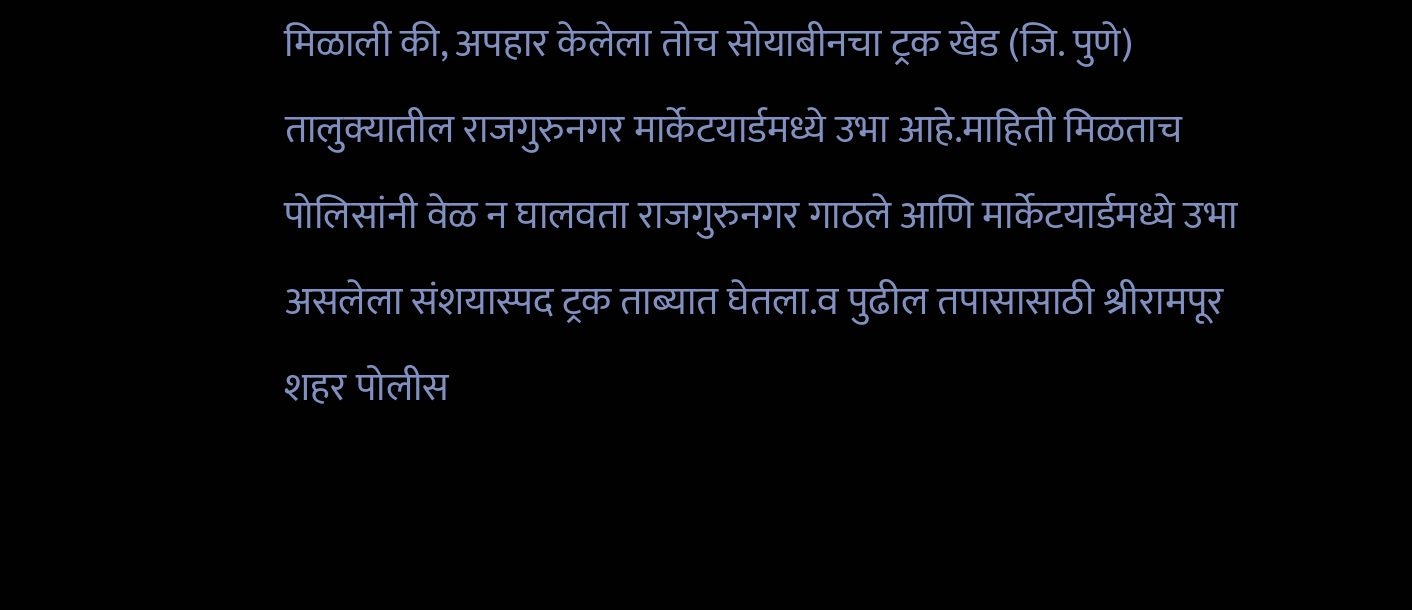मिळाली की, अपहार केलेला तोच सोयाबीनचा ट्रक खेड (जि. पुणे) तालुक्यातील राजगुरुनगर मार्केटयार्डमध्ये उभा आहे.माहिती मिळताच पोलिसांनी वेळ न घालवता राजगुरुनगर गाठले आणि मार्केटयार्डमध्ये उभा असलेला संशयास्पद ट्रक ताब्यात घेतला.व पुढील तपासासाठी श्रीरामपूर शहर पोलीस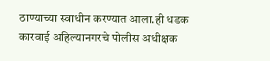ठाण्याच्या स्वाधीन करण्यात आला.ही धडक कारवाई अहिल्यानगरचे पोलीस अधीक्षक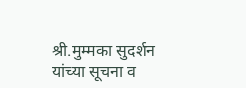श्री.मुम्मका सुदर्शन यांच्या सूचना व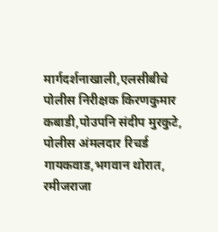मार्गदर्शनाखाली,एलसीबीचे पोलीस निरीक्षक किरणकुमार कबाडी,पोउपनि संदीप मुरकुटे, पोलीस अंमलदार रिचर्ड गायकवाड,भगवान थोरात, रमीजराजा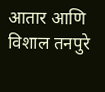आतार आणि विशाल तनपुरे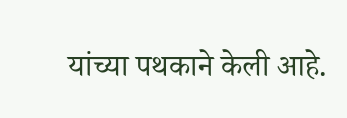यांच्या पथकाने केली आहे.